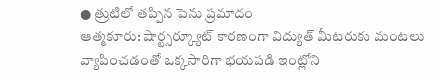● త్రుటిలో తప్పిన పెను ప్రమాదం
ఆత్మకూరు: షార్ట్సర్క్యూట్ కారణంగా విద్యుత్ మీటరుకు మంటలు వ్యాపించడంతో ఒక్కసారిగా భయపడి ఇంట్లోని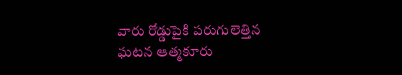వారు రోడ్డుపైకి పరుగులెత్తిన ఘటన ఆత్మకూరు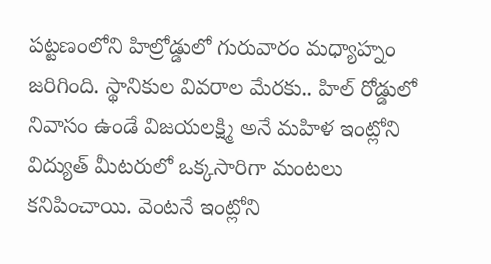పట్టణంలోని హిల్రోడ్డులో గురువారం మధ్యాహ్నం జరిగింది. స్థానికుల వివరాల మేరకు.. హిల్ రోడ్డులో నివాసం ఉండే విజయలక్ష్మి అనే మహిళ ఇంట్లోని విద్యుత్ మీటరులో ఒక్కసారిగా మంటలు కనిపించాయి. వెంటనే ఇంట్లోని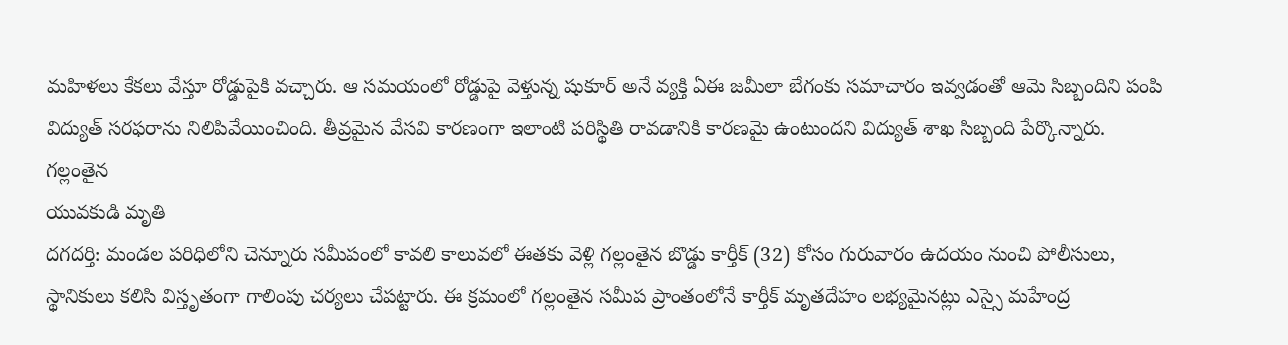మహిళలు కేకలు వేస్తూ రోడ్డుపైకి వచ్చారు. ఆ సమయంలో రోడ్డుపై వెళ్తున్న షుకూర్ అనే వ్యక్తి ఏఈ జమీలా బేగంకు సమాచారం ఇవ్వడంతో ఆమె సిబ్బందిని పంపి విద్యుత్ సరఫరాను నిలిపివేయించింది. తీవ్రమైన వేసవి కారణంగా ఇలాంటి పరిస్థితి రావడానికి కారణమై ఉంటుందని విద్యుత్ శాఖ సిబ్బంది పేర్కొన్నారు.
గల్లంతైన
యువకుడి మృతి
దగదర్తి: మండల పరిధిలోని చెన్నూరు సమీపంలో కావలి కాలువలో ఈతకు వెళ్లి గల్లంతైన బొడ్డు కార్తీక్ (32) కోసం గురువారం ఉదయం నుంచి పోలీసులు, స్థానికులు కలిసి విస్తృతంగా గాలింపు చర్యలు చేపట్టారు. ఈ క్రమంలో గల్లంతైన సమీప ప్రాంతంలోనే కార్తీక్ మృతదేహం లభ్యమైనట్లు ఎస్సై మహేంద్ర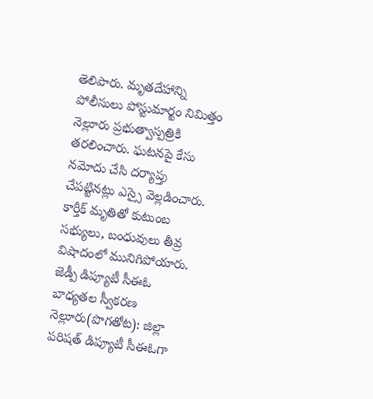తెలిపారు. మృతదేహాన్ని పోలీసులు పోస్టుమార్టం నిమిత్తం నెల్లూరు ప్రభుత్వాస్పత్రికి తరలించారు. ఘటనపై కేసు నమోదు చేసి దర్యాప్తు చేపట్టినట్లు ఎస్సై వెల్లడించారు. కార్తీక్ మృతితో కుటుంబ సభ్యులు, బంధువులు తీవ్ర విషాదంలో మునిగిపోయారు.
జెడ్పీ డిప్యూటీ సీఈఓ
బాధ్యతల స్వీకరణ
నెల్లూరు(పొగతోట): జిల్లా పరిషత్ డిప్యూటీ సీఈఓగా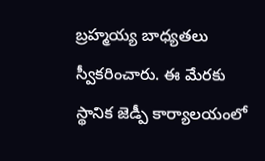బ్రహ్మయ్య బాధ్యతలు స్వీకరించారు. ఈ మేరకు స్థానిక జెడ్పీ కార్యాలయంలో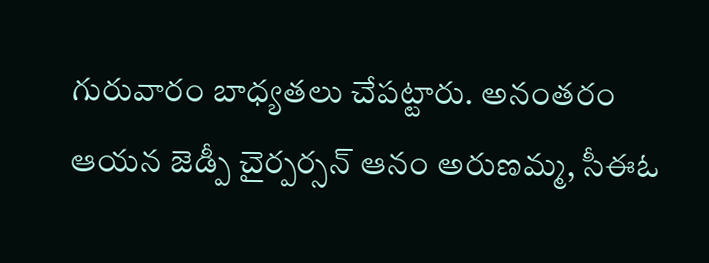గురువారం బాధ్యతలు చేపట్టారు. అనంతరం ఆయన జెడ్పీ చైర్పర్సన్ ఆనం అరుణమ్మ, సీఈఓ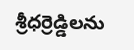శ్రీధర్రెడ్డిలను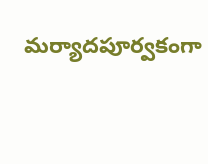మర్యాదపూర్వకంగా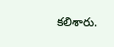కలిశారు.